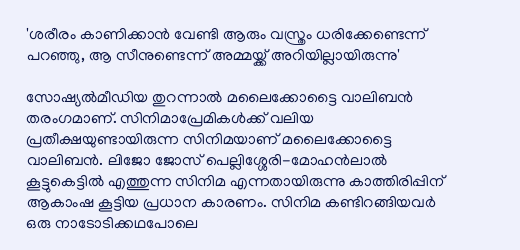'ശരീരം കാണിക്കാൻ വേണ്ടി ആരും വസ്ത്രം ധരിക്കേണ്ടെന്ന് പറ‍ഞ്ഞു, ആ സീനുണ്ടെന്ന് അമ്മയ്ക്ക് അറിയില്ലായിരുന്നു'

സോഷ്യൽമീ‍ഡിയ തുറന്നാൽ മലൈക്കോട്ടൈ വാലിബൻ തരംഗമാണ്. സിനിമാപ്രേമികൾക്ക് വലിയ പ്രതീക്ഷയുണ്ടായിരുന്ന സിനിമയാണ് മലൈക്കോട്ടൈ വാലിബൻ. ലിജോ ജോസ് പെല്ലിശ്ശേരി-മോഹൻലാൽ കൂട്ടുകെട്ടിൽ എത്തുന്ന സിനിമ എന്നതായിരുന്നു കാത്തിരിപ്പിന് ആകാംഷ കൂട്ടിയ പ്രധാന കാരണം. സിനിമ കണ്ടിറങ്ങിയവർ ഒരു നാടോടിക്കഥപോലെ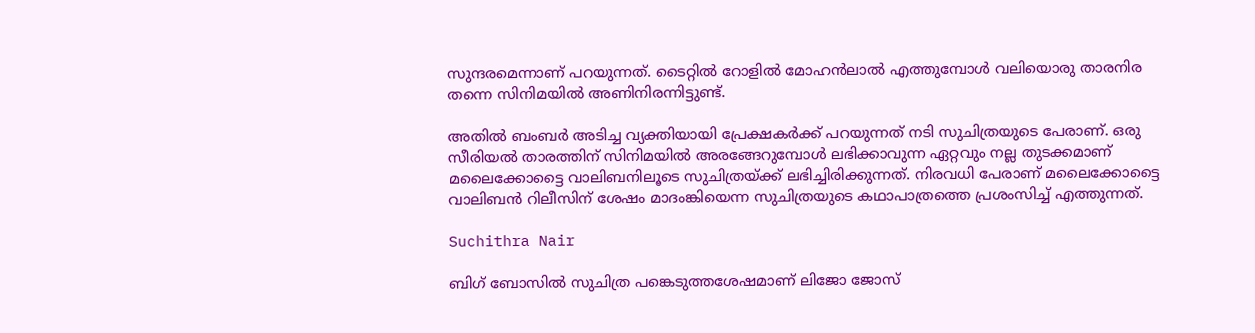സുന്ദരമെന്നാണ് പറയുന്നത്. ടൈറ്റിൽ റോളിൽ മോഹൻലാൽ എത്തുമ്പോൾ വലിയൊരു താരനിര തന്നെ സിനിമയിൽ അണിനിരന്നിട്ടുണ്ട്.

അതിൽ ബംബർ അടിച്ച വ്യക്തിയായി പ്രേക്ഷകർക്ക് പറയുന്നത് നടി സുചിത്രയുടെ പേരാണ്. ഒരു സീരിയൽ താരത്തിന് സിനിമയിൽ അരങ്ങേറുമ്പോൾ ലഭിക്കാവുന്ന ഏറ്റവും നല്ല തുടക്കമാണ് മലൈക്കോട്ടൈ വാലിബനിലൂടെ സുചിത്രയ്ക്ക് ലഭിച്ചിരിക്കുന്നത്. നിരവധി പേരാണ് മലൈക്കോട്ടൈ വാലിബൻ റിലീസിന് ശേഷം മാദംങ്കിയെന്ന സുചിത്രയുടെ കഥാപാത്രത്തെ പ്രശംസിച്ച് എത്തുന്നത്.

Suchithra Nair

ബിഗ് ബോസിൽ സുചിത്ര പങ്കെടുത്തശേഷമാണ് ലിജോ ജോസ്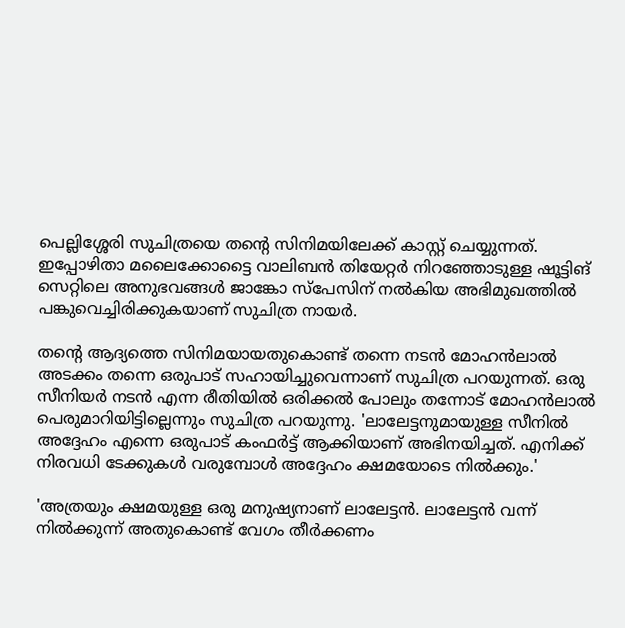പെല്ലിശ്ശേരി സുചിത്രയെ തന്റെ സിനിമയിലേക്ക് കാസ്റ്റ് ചെയ്യുന്നത്. ഇപ്പോഴിതാ മലൈക്കോട്ടൈ വാലിബൻ തിയേറ്റർ നിറഞ്ഞോടുള്ള ഷൂട്ടിങ് സെറ്റിലെ അനുഭവങ്ങൾ ജാങ്കോ സ്പേസിന് നൽകിയ അഭിമുഖത്തിൽ പങ്കുവെച്ചിരിക്കുകയാണ് സുചിത്ര നായർ.

തന്റെ ആദ്യത്തെ സിനിമയായതുകൊണ്ട് തന്നെ നടൻ മോഹൻലാൽ അടക്കം തന്നെ ഒരുപാട് സഹായിച്ചുവെന്നാണ് സുചിത്ര പറയുന്നത്. ഒരു സീനിയർ നടൻ എന്ന രീതിയിൽ ഒരിക്കൽ പോലും തന്നോട് മോഹൻലാൽ പെരുമാറിയിട്ടില്ലെന്നും സുചിത്ര പറയുന്നു. 'ലാലേട്ടനുമായുള്ള സീനിൽ അദ്ദേഹം എന്നെ ഒരുപാട് കംഫർട്ട് ആക്കിയാണ് അഭിനയിച്ചത്. എനിക്ക് നിരവധി ടേക്കുകൾ വരുമ്പോൾ അദ്ദേഹം ക്ഷമയോടെ നിൽക്കും.'

'അത്രയും ക്ഷമയുള്ള ഒരു മനുഷ്യനാണ് ലാലേട്ടൻ. ലാലേട്ടൻ വന്ന് നിൽക്കുന്ന് അതുകൊണ്ട് വേഗം തീർക്കണം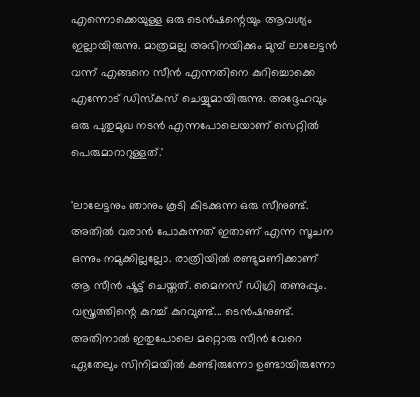എന്നൊക്കെയുള്ള ഒരു ടെൻഷന്റെയും ആവശ്യം ഇല്ലായിരുന്നു. മാത്രമല്ല അഭിനയിക്കും മുമ്പ് ലാലേട്ടൻ വന്ന് എങ്ങനെ സീൻ എന്നതിനെ കുറിച്ചൊക്കെ എന്നോട് ഡിസ്കസ് ചെയ്യുമായിരുന്നു. അദ്ദേഹവും ഒരു പുതുമുഖ നടൻ എന്നപോലെയാണ് സെറ്റിൽ പെരുമാറാറുള്ളത്.'

'ലാലേട്ടനും ഞാനും കൂടി കിടക്കുന്ന ഒരു സീനുണ്ട്. അതിൽ വരാൻ പോകുന്നത് ഇതാണ് എന്ന സൂചന ഒന്നും നമുക്കില്ലല്ലോ. രാത്രിയിൽ രണ്ടുമണിക്കാണ് ആ സീൻ ഷൂട്ട് ചെയ്തത്. മൈനസ് ഡിഗ്രി തണുപ്പും. വസ്ത്രത്തിന്റെ കുറച്ച് കുറവുണ്ട്... ടെൻഷനുണ്ട്. അതിനാൽ ഇതുപോലെ മറ്റൊരു സീൻ വേറെ ഏതേലും സിനിമയിൽ കണ്ടിരുന്നോ ഉണ്ടായിരുന്നോ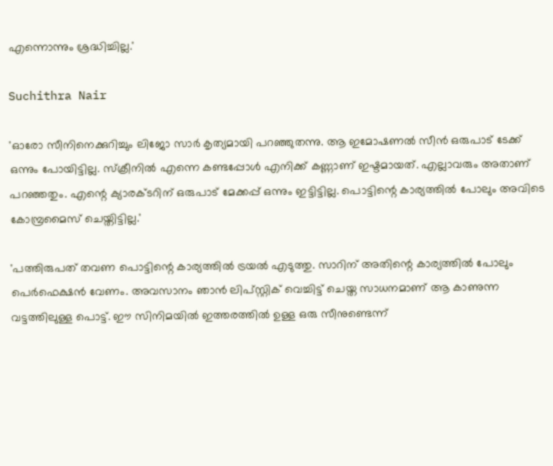എന്നൊന്നും ശ്രദ്ധിച്ചില്ല.'

Suchithra Nair

'ഓരോ സീനിനെക്കുറിച്ചും ലിജോ സാർ കൃത്യമായി പറഞ്ഞുതന്നു. ആ ഇമോഷണൽ സീൻ ഒരുപാട് ടേക്ക് ഒന്നും പോയിട്ടില്ല. സ്‌ക്രീനിൽ എന്നെ കണ്ടപ്പോൾ എനിക്ക് കണ്ണാണ് ഇഷ്ടമായത്. എല്ലാവരും അതാണ് പറഞ്ഞതും. എന്റെ ക്യാരക്ടറിന് ഒരുപാട് മേക്കപ്പ് ഒന്നും ഇട്ടിട്ടില്ല. പൊട്ടിന്റെ കാര്യത്തിൽ പോലും അവിടെ കോമ്പ്രമൈസ് ചെയ്തിട്ടില്ല.'

'പത്തിരുപത് തവണ പൊട്ടിന്റെ കാര്യത്തിൽ ട്രയൽ എടുത്തു. സാറിന് അതിന്റെ കാര്യത്തിൽ പോലും പെർഫെക്ഷൻ വേണം. അവസാനം ഞാൻ ലിപ്സ്റ്റിക് വെച്ചിട്ട് ചെയ്ത സാധനമാണ് ആ കാണുന്ന വട്ടത്തിലുള്ള പൊട്ട്. ഈ സിനിമയിൽ ഇത്തരത്തിൽ ഉള്ള ഒരു സീനുണ്ടെന്ന്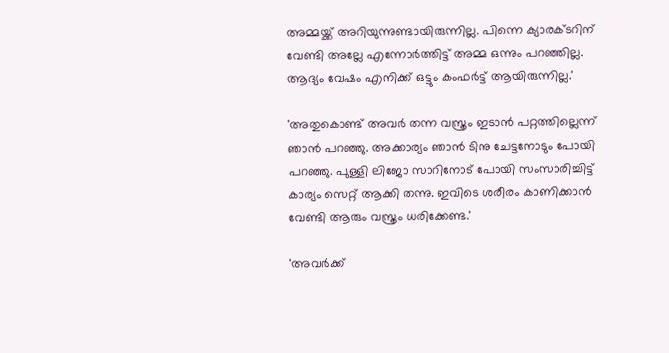അമ്മയ്ക്ക് അറിയുന്നുണ്ടായിരുന്നില്ല. പിന്നെ ക്യാരക്ടറിന് വേണ്ടി അല്ലേ എന്നോർത്തിട്ട് അമ്മ ഒന്നും പറഞ്ഞില്ല. ആദ്യം വേഷം എനിക്ക് ഒട്ടും കംഫർട്ട് ആയിരുന്നില്ല.'

'അതുകൊണ്ട് അവർ തന്ന വസ്ത്രം ഇടാൻ പറ്റത്തില്ലെന്ന് ഞാൻ‌ പറഞ്ഞു. അക്കാര്യം ഞാൻ ടിനു ചേട്ടനോടും പോയി പറഞ്ഞു. പുള്ളി ലിജോ സാറിനോട് പോയി സംസാരിച്ചിട്ട് കാര്യം സെറ്റ് ആക്കി തന്നു. ഇവിടെ ശരീരം കാണിക്കാൻ വേണ്ടി ആരും വസ്ത്രം ധരിക്കേണ്ട.'

'അവർ‌ക്ക്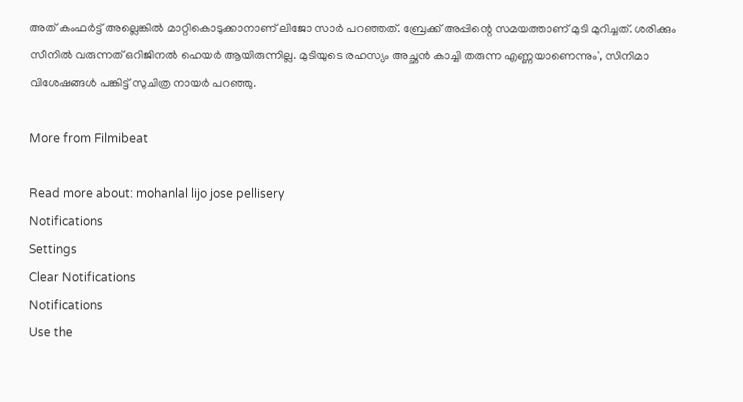അത് കംഫർ‌ട്ട് അല്ലെങ്കിൽ മാറ്റികൊടുക്കാനാണ് ലിജോ സാർ പറഞ്ഞത്. ബ്രേക്ക് അപ്പിന്റെ സമയത്താണ് മുടി മുറിച്ചത്. ശരിക്കും സീനിൽ വരുന്നത് ഒറിജിനൽ ഹെയർ ആയിരുന്നില്ല. മുടിയുടെ രഹസ്യം അച്ഛൻ കാച്ചി തരുന്ന എണ്ണയാണെന്നും', സിനിമാ വിശേഷങ്ങൾ പങ്കിട്ട് സുചിത്ര നായർ പറഞ്ഞു.

More from Filmibeat

Read more about: mohanlal lijo jose pellisery
Notifications
Settings
Clear Notifications
Notifications
Use the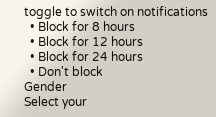toggle to switch on notifications
  • Block for 8 hours
  • Block for 12 hours
  • Block for 24 hours
  • Don't block
Gender
Select your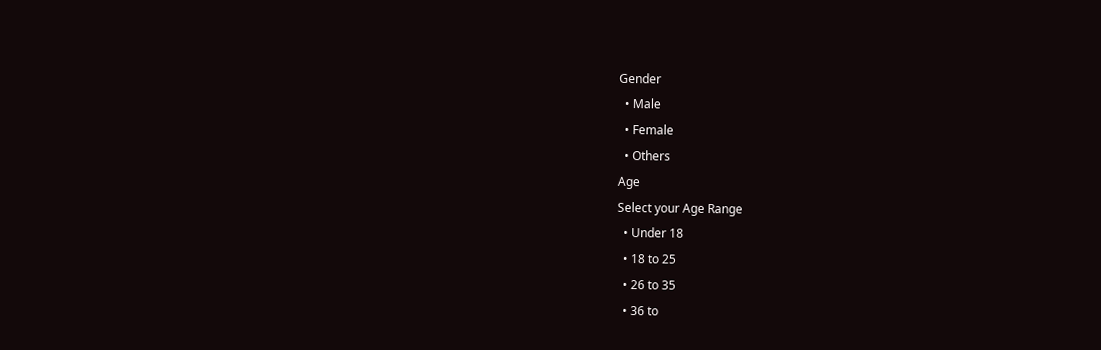Gender
  • Male
  • Female
  • Others
Age
Select your Age Range
  • Under 18
  • 18 to 25
  • 26 to 35
  • 36 to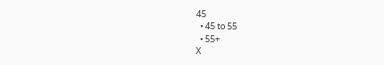45
  • 45 to 55
  • 55+
X